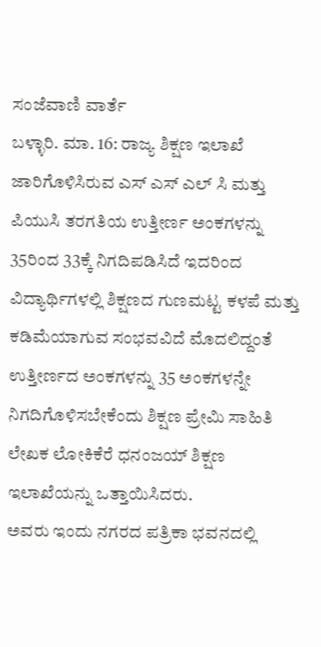ಸಂಜೆವಾಣಿ ವಾರ್ತೆ
ಬಳ್ಳಾರಿ. ಮಾ. 16: ರಾಜ್ಯ ಶಿಕ್ಷಣ ಇಲಾಖೆ ಜಾರಿಗೊಳಿಸಿರುವ ಎಸ್ ಎಸ್ ಎಲ್ ಸಿ ಮತ್ತು ಪಿಯುಸಿ ತರಗತಿಯ ಉತ್ತೀರ್ಣ ಅಂಕಗಳನ್ನು 35ರಿಂದ 33ಕ್ಕೆ ನಿಗದಿಪಡಿಸಿದೆ ಇದರಿಂದ ವಿದ್ಯಾರ್ಥಿಗಳಲ್ಲಿ ಶಿಕ್ಷಣದ ಗುಣಮಟ್ಟ ಕಳಪೆ ಮತ್ತು ಕಡಿಮೆಯಾಗುವ ಸಂಭವವಿದೆ ಮೊದಲಿದ್ದಂತೆ ಉತ್ತೀರ್ಣದ ಅಂಕಗಳನ್ನು 35 ಅಂಕಗಳನ್ನೇ ನಿಗದಿಗೊಳಿಸಬೇಕೆಂದು ಶಿಕ್ಷಣ ಪ್ರೇಮಿ ಸಾಹಿತಿ ಲೇಖಕ ಲೋಕಿಕೆರೆ ಧನಂಜಯ್ ಶಿಕ್ಷಣ ಇಲಾಖೆಯನ್ನು ಒತ್ತಾಯಿಸಿದರು.
ಅವರು ಇಂದು ನಗರದ ಪತ್ರಿಕಾ ಭವನದಲ್ಲಿ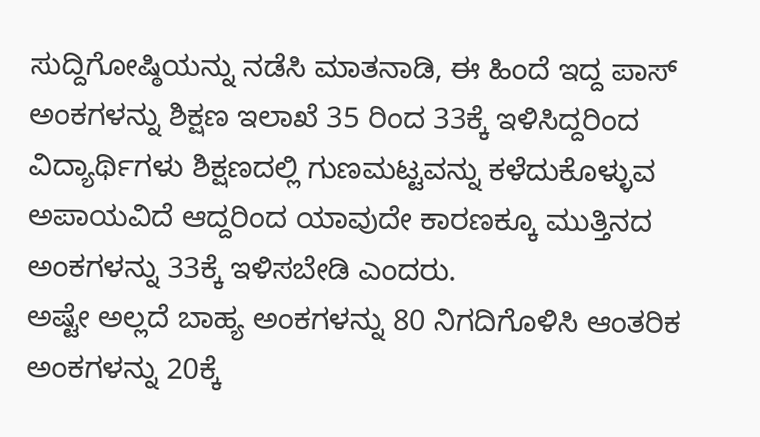ಸುದ್ದಿಗೋಷ್ಠಿಯನ್ನು ನಡೆಸಿ ಮಾತನಾಡಿ, ಈ ಹಿಂದೆ ಇದ್ದ ಪಾಸ್ ಅಂಕಗಳನ್ನು ಶಿಕ್ಷಣ ಇಲಾಖೆ 35 ರಿಂದ 33ಕ್ಕೆ ಇಳಿಸಿದ್ದರಿಂದ ವಿದ್ಯಾರ್ಥಿಗಳು ಶಿಕ್ಷಣದಲ್ಲಿ ಗುಣಮಟ್ಟವನ್ನು ಕಳೆದುಕೊಳ್ಳುವ ಅಪಾಯವಿದೆ ಆದ್ದರಿಂದ ಯಾವುದೇ ಕಾರಣಕ್ಕೂ ಮುತ್ತಿನದ ಅಂಕಗಳನ್ನು 33ಕ್ಕೆ ಇಳಿಸಬೇಡಿ ಎಂದರು.
ಅಷ್ಟೇ ಅಲ್ಲದೆ ಬಾಹ್ಯ ಅಂಕಗಳನ್ನು 80 ನಿಗದಿಗೊಳಿಸಿ ಆಂತರಿಕ ಅಂಕಗಳನ್ನು 20ಕ್ಕೆ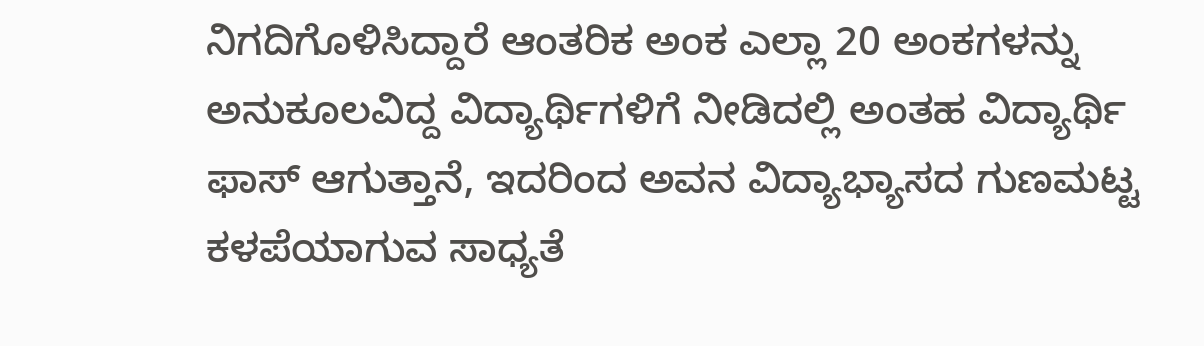ನಿಗದಿಗೊಳಿಸಿದ್ದಾರೆ ಆಂತರಿಕ ಅಂಕ ಎಲ್ಲಾ 20 ಅಂಕಗಳನ್ನು ಅನುಕೂಲವಿದ್ದ ವಿದ್ಯಾರ್ಥಿಗಳಿಗೆ ನೀಡಿದಲ್ಲಿ ಅಂತಹ ವಿದ್ಯಾರ್ಥಿ ಫಾಸ್ ಆಗುತ್ತಾನೆ, ಇದರಿಂದ ಅವನ ವಿದ್ಯಾಭ್ಯಾಸದ ಗುಣಮಟ್ಟ ಕಳಪೆಯಾಗುವ ಸಾಧ್ಯತೆ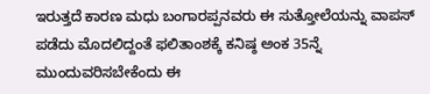ಇರುತ್ತದೆ ಕಾರಣ ಮಧು ಬಂಗಾರಪ್ಪನವರು ಈ ಸುತ್ತೋಲೆಯನ್ನು ವಾಪಸ್ ಪಡೆದು ಮೊದಲಿದ್ದಂತೆ ಫಲಿತಾಂಶಕ್ಕೆ ಕನಿಷ್ಠ ಅಂಕ 35ನ್ನೆ ಮುಂದುವರಿಸಬೇಕೆಂದು ಈ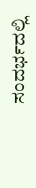ಸಂದರ್ಭದಲ್ಲಿ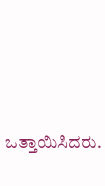ಒತ್ತಾಯಿಸಿದರು.